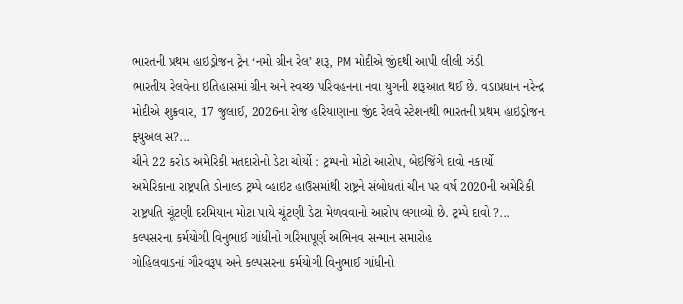ભારતની પ્રથમ હાઇડ્રોજન ટ્રેન ‘નમો ગ્રીન રેલ’ શરૂ, PM મોદીએ જીંદથી આપી લીલી ઝંડી
ભારતીય રેલવેના ઇતિહાસમાં ગ્રીન અને સ્વચ્છ પરિવહનના નવા યુગની શરૂઆત થઈ છે. વડાપ્રધાન નરેન્દ્ર મોદીએ શુક્રવાર, 17 જુલાઈ, 2026ના રોજ હરિયાણાના જીંદ રેલવે સ્ટેશનથી ભારતની પ્રથમ હાઇડ્રોજન ફ્યુઅલ સ?...
ચીને 22 કરોડ અમેરિકી મતદારોનો ડેટા ચોર્યો : ટ્રમ્પનો મોટો આરોપ, બેઇજિંગે દાવો નકાર્યો
અમેરિકાના રાષ્ટ્રપતિ ડોનાલ્ડ ટ્રમ્પે વ્હાઇટ હાઉસમાંથી રાષ્ટ્રને સંબોધતાં ચીન પર વર્ષ 2020ની અમેરિકી રાષ્ટ્રપતિ ચૂંટણી દરમિયાન મોટા પાયે ચૂંટણી ડેટા મેળવવાનો આરોપ લગાવ્યો છે. ટ્રમ્પે દાવો ?...
કલ્પસરના કર્મયોગી વિનુભાઈ ગાંધીનો ગરિમાપૂર્ણ અભિનવ સન્માન સમારોહ
ગોહિલવાડનાં ગૌરવરૂપ અને કલ્પસરના કર્મયોગી વિનુભાઈ ગાંધીનો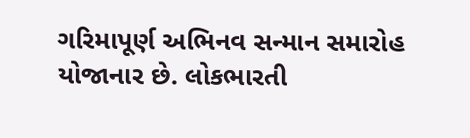ગરિમાપૂર્ણ અભિનવ સન્માન સમારોહ યોજાનાર છે. લોકભારતી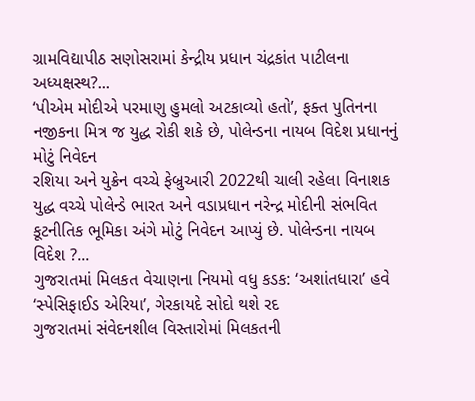ગ્રામવિદ્યાપીઠ સણોસરામાં કેન્દ્રીય પ્રધાન ચંદ્રકાંત પાટીલના અધ્યક્ષસ્થ?...
‘પીએમ મોદીએ પરમાણુ હુમલો અટકાવ્યો હતો’, ફક્ત પુતિનના નજીકના મિત્ર જ યુદ્ધ રોકી શકે છે, પોલેન્ડના નાયબ વિદેશ પ્રધાનનું મોટું નિવેદન
રશિયા અને યુક્રેન વચ્ચે ફેબ્રુઆરી 2022થી ચાલી રહેલા વિનાશક યુદ્ધ વચ્ચે પોલેન્ડે ભારત અને વડાપ્રધાન નરેન્દ્ર મોદીની સંભવિત કૂટનીતિક ભૂમિકા અંગે મોટું નિવેદન આપ્યું છે. પોલેન્ડના નાયબ વિદેશ ?...
ગુજરાતમાં મિલકત વેચાણના નિયમો વધુ કડક: ‘અશાંતધારા’ હવે ‘સ્પેસિફાઈડ એરિયા’, ગેરકાયદે સોદો થશે રદ
ગુજરાતમાં સંવેદનશીલ વિસ્તારોમાં મિલકતની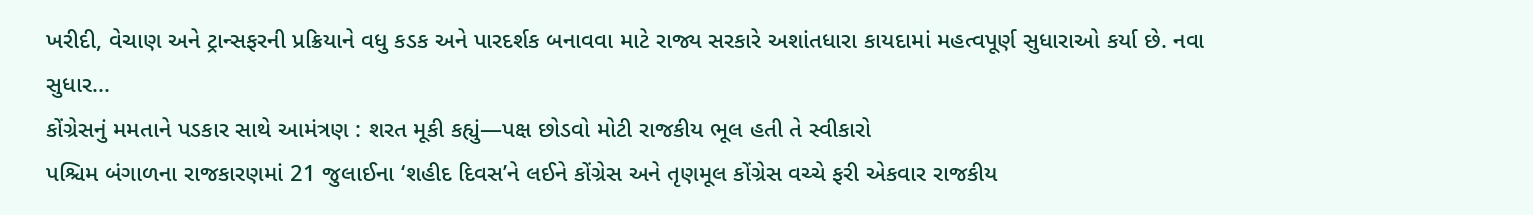ખરીદી, વેચાણ અને ટ્રાન્સફરની પ્રક્રિયાને વધુ કડક અને પારદર્શક બનાવવા માટે રાજ્ય સરકારે અશાંતધારા કાયદામાં મહત્વપૂર્ણ સુધારાઓ કર્યા છે. નવા સુધાર...
કોંગ્રેસનું મમતાને પડકાર સાથે આમંત્રણ : શરત મૂકી કહ્યું—પક્ષ છોડવો મોટી રાજકીય ભૂલ હતી તે સ્વીકારો
પશ્ચિમ બંગાળના રાજકારણમાં 21 જુલાઈના ‘શહીદ દિવસ’ને લઈને કોંગ્રેસ અને તૃણમૂલ કોંગ્રેસ વચ્ચે ફરી એકવાર રાજકીય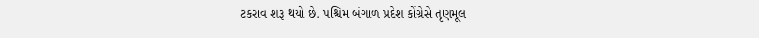ટકરાવ શરૂ થયો છે. પશ્ચિમ બંગાળ પ્રદેશ કોંગ્રેસે તૃણમૂલ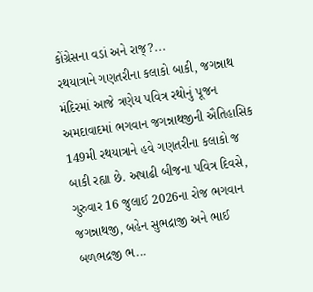કોંગ્રેસના વડાં અને રાજ્?...
રથયાત્રાને ગણતરીના કલાકો બાકી, જગન્નાથ મંદિરમાં આજે ત્રણેય પવિત્ર રથોનું પૂજન
અમદાવાદમાં ભગવાન જગન્નાથજીની ઐતિહાસિક 149મી રથયાત્રાને હવે ગણતરીના કલાકો જ બાકી રહ્યા છે. અષાઢી બીજના પવિત્ર દિવસે, ગુરુવાર 16 જુલાઈ 2026ના રોજ ભગવાન જગન્નાથજી, બહેન સુભદ્રાજી અને ભાઈ બળભદ્રજી ભ...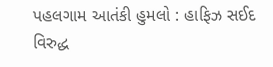પહલગામ આતંકી હુમલો : હાફિઝ સઈદ વિરુદ્ધ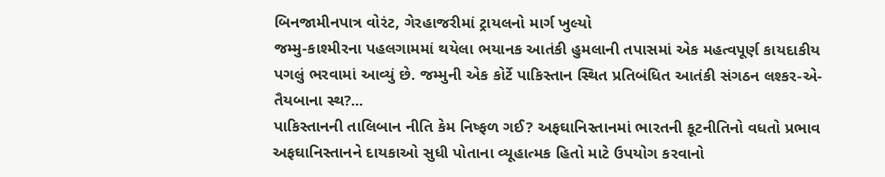બિનજામીનપાત્ર વોરંટ, ગેરહાજરીમાં ટ્રાયલનો માર્ગ ખુલ્યો
જમ્મુ-કાશ્મીરના પહલગામમાં થયેલા ભયાનક આતંકી હુમલાની તપાસમાં એક મહત્વપૂર્ણ કાયદાકીય પગલું ભરવામાં આવ્યું છે. જમ્મુની એક કોર્ટે પાકિસ્તાન સ્થિત પ્રતિબંધિત આતંકી સંગઠન લશ્કર-એ-તૈયબાના સ્થ?...
પાકિસ્તાનની તાલિબાન નીતિ કેમ નિષ્ફળ ગઈ? અફઘાનિસ્તાનમાં ભારતની કૂટનીતિનો વધતો પ્રભાવ
અફઘાનિસ્તાનને દાયકાઓ સુધી પોતાના વ્યૂહાત્મક હિતો માટે ઉપયોગ કરવાનો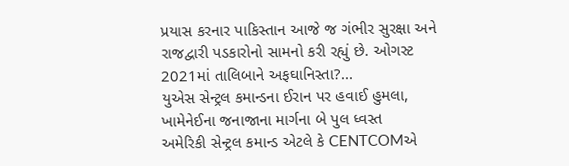પ્રયાસ કરનાર પાકિસ્તાન આજે જ ગંભીર સુરક્ષા અને રાજદ્વારી પડકારોનો સામનો કરી રહ્યું છે. ઓગસ્ટ 2021માં તાલિબાને અફઘાનિસ્તા?...
યુએસ સેન્ટ્રલ કમાન્ડના ઈરાન પર હવાઈ હુમલા, ખામેનેઈના જનાજાના માર્ગના બે પુલ ધ્વસ્ત
અમેરિકી સેન્ટ્રલ કમાન્ડ એટલે કે CENTCOMએ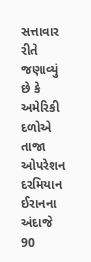સત્તાવાર રીતે જણાવ્યું છે કે અમેરિકી દળોએ તાજા ઓપરેશન દરમિયાન ઈરાનના અંદાજે 90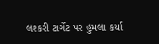લશ્કરી ટાર્ગેટ પર હુમલા કર્યા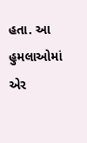હતા. આ હુમલાઓમાં એર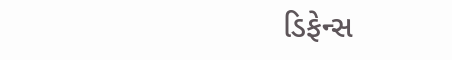ડિફેન્સ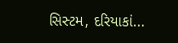સિસ્ટમ, દરિયાકાં...